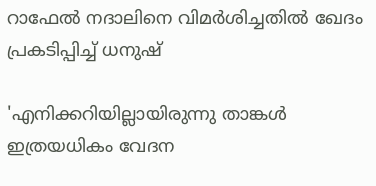റാഫേല്‍ നദാലിനെ വിമര്‍ശിച്ചതില്‍ ഖേദം പ്രകടിപ്പിച്ച് ധനുഷ്

'എനിക്കറിയില്ലായിരുന്നു താങ്കള്‍ ഇത്രയധികം വേദന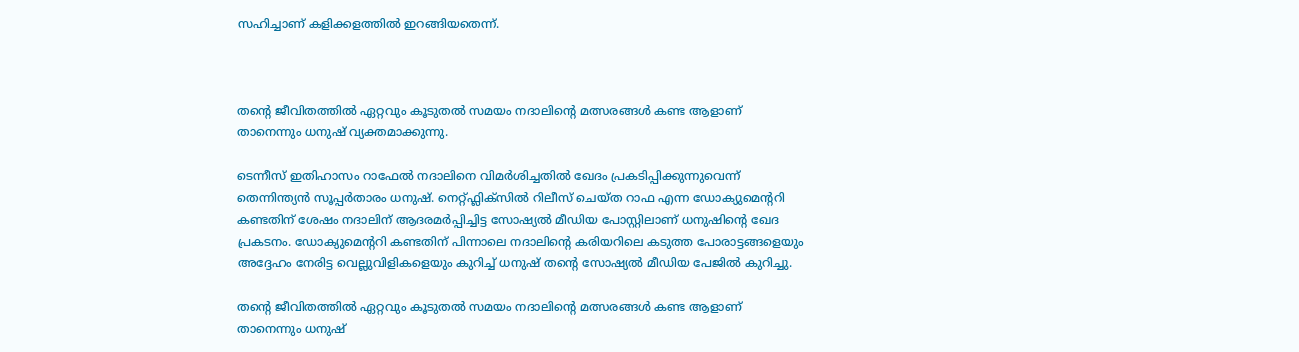സഹിച്ചാണ് കളിക്കളത്തില്‍ ഇറങ്ങിയതെന്ന്.



തന്റെ ജീവിതത്തില്‍ ഏറ്റവും കൂടുതല്‍ സമയം നദാലിന്റെ മത്സരങ്ങള്‍ കണ്ട ആളാണ് താനെന്നും ധനുഷ് വ്യക്തമാക്കുന്നു.

ടെന്നീസ് ഇതിഹാസം റാഫേല്‍ നദാലിനെ വിമര്‍ശിച്ചതില്‍ ഖേദം പ്രകടിപ്പിക്കുന്നുവെന്ന് തെന്നിന്ത്യന്‍ സൂപ്പര്‍താരം ധനുഷ്. നെറ്റ്ഫ്ലിക്സില്‍ റിലീസ് ചെയ്ത റാഫ എന്ന ഡോക്യുമെന്ററി കണ്ടതിന് ശേഷം നദാലിന് ആദരമര്‍പ്പിച്ചിട്ട സോഷ്യല്‍ മീഡിയ പോസ്റ്റിലാണ് ധനുഷിന്റെ ഖേദ പ്രകടനം. ഡോക്യുമെന്ററി കണ്ടതിന് പിന്നാലെ നദാലിന്റെ കരിയറിലെ കടുത്ത പോരാട്ടങ്ങളെയും അദ്ദേഹം നേരിട്ട വെല്ലുവിളികളെയും കുറിച്ച് ധനുഷ് തന്റെ സോഷ്യല്‍ മീഡിയ പേജില്‍ കുറിച്ചു.

തന്റെ ജീവിതത്തില്‍ ഏറ്റവും കൂടുതല്‍ സമയം നദാലിന്റെ മത്സരങ്ങള്‍ കണ്ട ആളാണ് താനെന്നും ധനുഷ്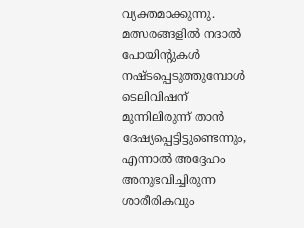വ്യക്തമാക്കുന്നു. മത്സരങ്ങളില്‍ നദാല്‍ പോയിന്റുകള്‍ നഷ്ടപ്പെടുത്തുമ്പോള്‍ ടെലിവിഷന് മുന്നിലിരുന്ന് താന്‍ ദേഷ്യപ്പെട്ടിട്ടുണ്ടെന്നും, എന്നാല്‍ അദ്ദേഹം അനുഭവിച്ചിരുന്ന ശാരീരികവും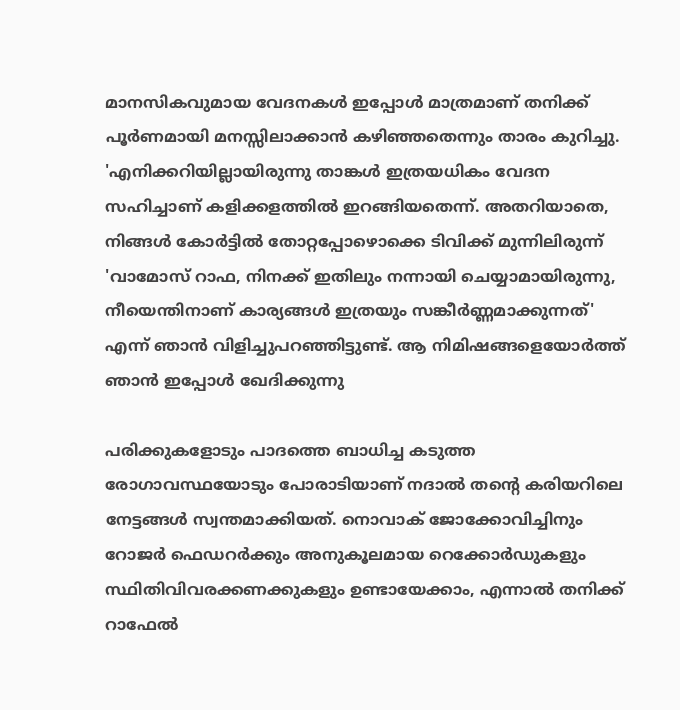മാനസികവുമായ വേദനകള്‍ ഇപ്പോള്‍ മാത്രമാണ് തനിക്ക് പൂര്‍ണമായി മനസ്സിലാക്കാന്‍ കഴിഞ്ഞതെന്നും താരം കുറിച്ചു.
'എനിക്കറിയില്ലായിരുന്നു താങ്കള്‍ ഇത്രയധികം വേദന സഹിച്ചാണ് കളിക്കളത്തില്‍ ഇറങ്ങിയതെന്ന്. അതറിയാതെ, നിങ്ങള്‍ കോര്‍ട്ടില്‍ തോറ്റപ്പോഴൊക്കെ ടിവിക്ക് മുന്നിലിരുന്ന് 'വാമോസ് റാഫ, നിനക്ക് ഇതിലും നന്നായി ചെയ്യാമായിരുന്നു, നീയെന്തിനാണ് കാര്യങ്ങള്‍ ഇത്രയും സങ്കീര്‍ണ്ണമാക്കുന്നത്' എന്ന് ഞാന്‍ വിളിച്ചുപറഞ്ഞിട്ടുണ്ട്. ആ നിമിഷങ്ങളെയോര്‍ത്ത് ഞാന്‍ ഇപ്പോള്‍ ഖേദിക്കുന്നു

പരിക്കുകളോടും പാദത്തെ ബാധിച്ച കടുത്ത രോഗാവസ്ഥയോടും പോരാടിയാണ് നദാല്‍ തന്റെ കരിയറിലെ നേട്ടങ്ങള്‍ സ്വന്തമാക്കിയത്. നൊവാക് ജോക്കോവിച്ചിനും റോജര്‍ ഫെഡറര്‍ക്കും അനുകൂലമായ റെക്കോര്‍ഡുകളും സ്ഥിതിവിവരക്കണക്കുകളും ഉണ്ടായേക്കാം, എന്നാല്‍ തനിക്ക് റാഫേല്‍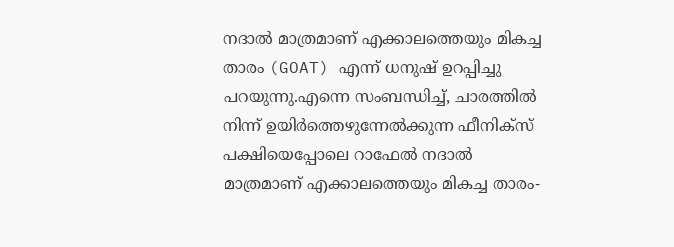നദാല്‍ മാത്രമാണ് എക്കാലത്തെയും മികച്ച താരം (GOAT) എന്ന് ധനുഷ് ഉറപ്പിച്ചു പറയുന്നു.എന്നെ സംബന്ധിച്ച്, ചാരത്തില്‍ നിന്ന് ഉയിര്‍ത്തെഴുന്നേല്‍ക്കുന്ന ഫീനിക്സ് പക്ഷിയെപ്പോലെ റാഫേല്‍ നദാല്‍ മാത്രമാണ് എക്കാലത്തെയും മികച്ച താരം-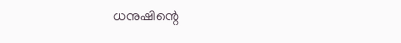ധനുഷിന്റെ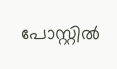പോസ്റ്റില്‍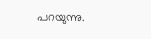പറയുന്നു.